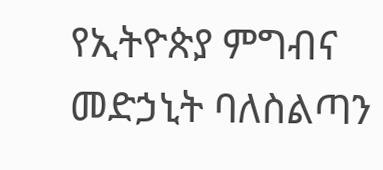የኢትዮጵያ ምግብና መድኃኒት ባለስልጣን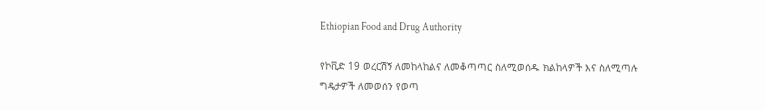Ethiopian Food and Drug Authority

የኮቪድ 19 ወረርሽኝ ለመከላከልና ለመቆጣጣር ስለሚወሰዱ ክልከላዎች እና ስለሚጣሉ ግዴታዎች ለመወሰን የወጣ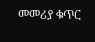መመሪያ ቁጥር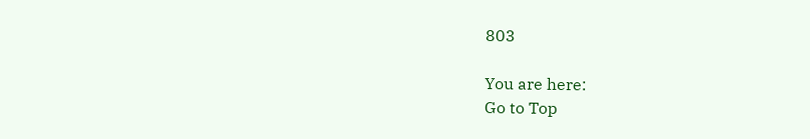803

You are here:
Go to Top